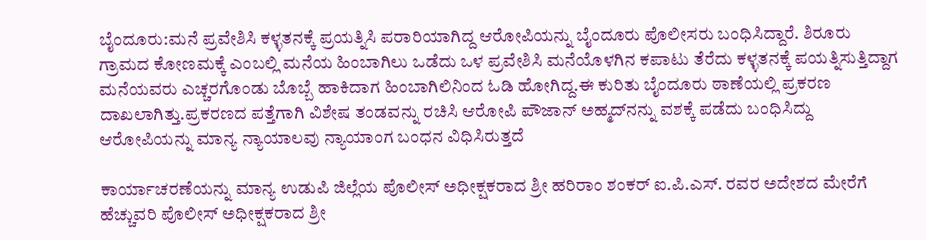ಬೈಂದೂರು:ಮನೆ ಪ್ರವೇಶಿಸಿ ಕಳ್ಳತನಕ್ಕೆ ಪ್ರಯತ್ನಿಸಿ ಪರಾರಿಯಾಗಿದ್ದ ಆರೋಪಿಯನ್ನು ಬೈಂದೂರು ಪೊಲೀಸರು ಬಂಧಿಸಿದ್ದಾರೆ. ಶಿರೂರು ಗ್ರಾಮದ ಕೋಣಮಕ್ಕೆ ಎಂಬಲ್ಲಿ ಮನೆಯ ಹಿಂಬಾಗಿಲು ಒಡೆದು ಒಳ ಪ್ರವೇಶಿಸಿ ಮನೆಯೊಳಗಿನ ಕಪಾಟು ತೆರೆದು ಕಳ್ಳತನಕ್ಕೆ ಪಯತ್ನಿಸುತ್ತಿದ್ದಾಗ ಮನೆಯವರು ಎಚ್ಚರಗೊಂಡು ಬೊಬ್ಬೆ ಹಾಕಿದಾಗ ಹಿಂಬಾಗಿಲಿನಿಂದ ಓಡಿ ಹೋಗಿದ್ದ.ಈ ಕುರಿತು ಬೈಂದೂರು ಠಾಣೆಯಲ್ಲಿ ಪ್ರಕರಣ ದಾಖಲಾಗಿತ್ತು.ಪ್ರಕರಣದ ಪತ್ತೆಗಾಗಿ ವಿಶೇಷ ತಂಡವನ್ನು ರಚಿಸಿ ಆರೋಪಿ ಪೌಜಾನ್ ಅಹ್ಮದ್‌ನನ್ನು ವಶಕ್ಕೆ ಪಡೆದು ಬಂಧಿಸಿದ್ದು ಆರೋಪಿಯನ್ನು ಮಾನ್ಯ ನ್ಯಾಯಾಲವು ನ್ಯಾಯಾಂಗ ಬಂಧನ ವಿಧಿಸಿರುತ್ತದೆ

ಕಾರ್ಯಾಚರಣೆಯನ್ನು ಮಾನ್ಯ ಉಡುಪಿ ಜಿಲ್ಲೆಯ ಪೊಲೀಸ್ ಅಧೀಕ್ಷಕರಾದ ಶ್ರೀ ಹರಿರಾಂ ಶಂಕರ್ ಐ.ಪಿ.ಎಸ್. ರವರ ಅದೇಶದ ಮೇರೆಗೆ ಹೆಚ್ಚುವರಿ ಪೊಲೀಸ್ ಅಧೀಕ್ಷಕರಾದ ಶ್ರೀ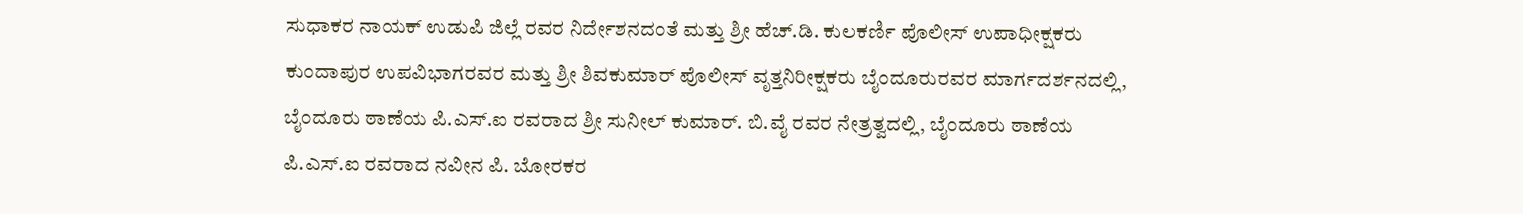ಸುಧಾಕರ ನಾಯಕ್ ಉಡುಪಿ ಜಿಲ್ಲೆ ರವರ ನಿರ್ದೇಶನದಂತೆ ಮತ್ತು ಶ್ರೀ ಹೆಚ್.ಡಿ. ಕುಲಕರ್ಣಿ ಪೊಲೀಸ್‌ ಉಪಾಧೀಕ್ಷಕರು ಕುಂದಾಪುರ ಉಪವಿಭಾಗರವರ ಮತ್ತು ಶ್ರೀ ಶಿವಕುಮಾ‌ರ್ ಪೊಲೀಸ್ ವೃತ್ತನಿರೀಕ್ಷಕರು ಬೈಂದೂರುರವರ ಮಾರ್ಗದರ್ಶನದಲ್ಲಿ, ಬೈಂದೂರು ಠಾಣೆಯ ಪಿ.ಎಸ್.ಐ ರವರಾದ ಶ್ರೀ ಸುನೀಲ್ ಕುಮಾರ್. ಬಿ.ವೈ ರವರ ನೇತ್ರತ್ವದಲ್ಲಿ, ಬೈಂದೂರು ಠಾಣೆಯ ಪಿ.ಎಸ್.ಐ ರವರಾದ ನವೀನ ಪಿ. ಬೋರಕರ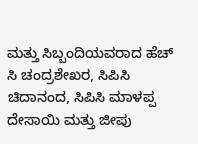ಮತ್ತು ಸಿಬ್ಬಂದಿಯವರಾದ ಹೆಚ್ ಸಿ ಚಂದ್ರಶೇಖರ, ಸಿಪಿಸಿ ಚಿದಾನಂದ, ಸಿಪಿಸಿ ಮಾಳಪ್ಪ ದೇಸಾಯಿ ಮತ್ತು ಜೀಪು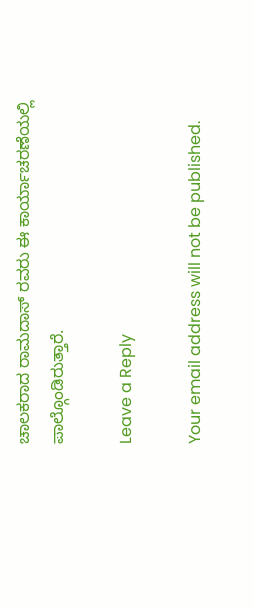ಚಾಲಕರಾದ ರಾಮದಾಸ್ ರವರು ಈ ಕಾರ್ಯಾಚರಣೆಯಲ್ಲಿ ಪಾಲ್ಗೊಂಡಿರುತ್ತಾರೆ.

Leave a Reply

Your email address will not be published.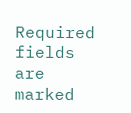Required fields are marked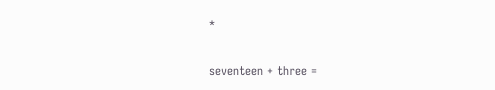*

seventeen + three =